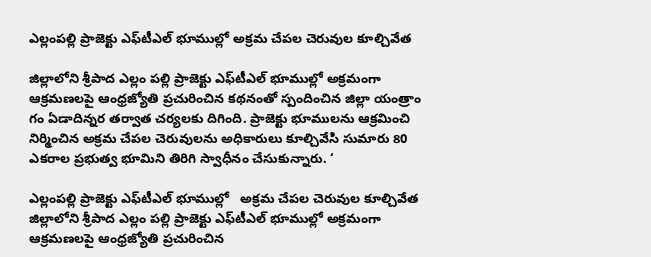ఎల్లంపల్లి ప్రాజెక్టు ఎఫ్‌టీఎల్‌ భూముల్లో అక్రమ చేపల చెరువుల కూల్చివేత

జిల్లాలోని శ్రీపాద ఎల్లం పల్లి ప్రాజెక్టు ఎఫ్‌టీఎల్‌ భూముల్లో అక్రమంగా ఆక్రమణలపై ఆంధ్రజ్యోతి ప్రచురించిన కథనంతో స్పందించిన జిల్లా యంత్రాం గం ఏడాదిన్నర తర్వాత చర్యలకు దిగింది. ప్రాజెక్టు భూములను ఆక్రమించి నిర్మించిన అక్రమ చేపల చెరువులను అధికారులు కూల్చివేసి సుమారు 80 ఎకరాల ప్రభుత్వ భూమిని తిరిగి స్వాధీనం చేసుకున్నారు. ‘

ఎల్లంపల్లి ప్రాజెక్టు ఎఫ్‌టీఎల్‌ భూముల్లో   అక్రమ చేపల చెరువుల కూల్చివేత
జిల్లాలోని శ్రీపాద ఎల్లం పల్లి ప్రాజెక్టు ఎఫ్‌టీఎల్‌ భూముల్లో అక్రమంగా ఆక్రమణలపై ఆంధ్రజ్యోతి ప్రచురించిన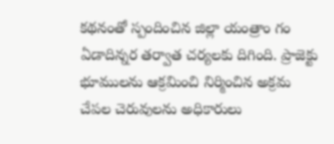కథనంతో స్పందించిన జిల్లా యంత్రాం గం ఏడాదిన్నర తర్వాత చర్యలకు దిగింది. ప్రాజెక్టు భూములను ఆక్రమించి నిర్మించిన అక్రమ చేపల చెరువులను అధికారులు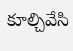కూల్చివేసి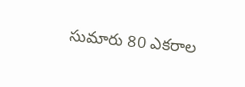సుమారు 80 ఎకరాల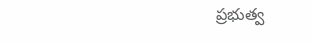ప్రభుత్వ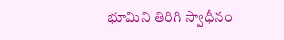భూమిని తిరిగి స్వాధీనం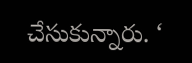చేసుకున్నారు. ‘